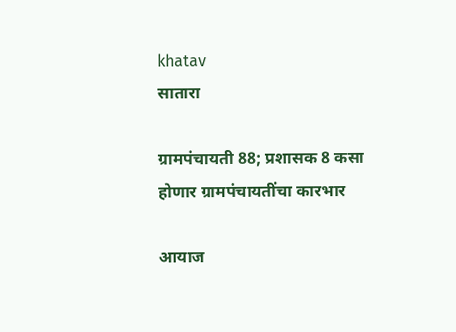khatav
सातारा

ग्रामपंचायती 88; प्रशासक 8 कसा होणार ग्रामपंचायतींचा कारभार

आयाज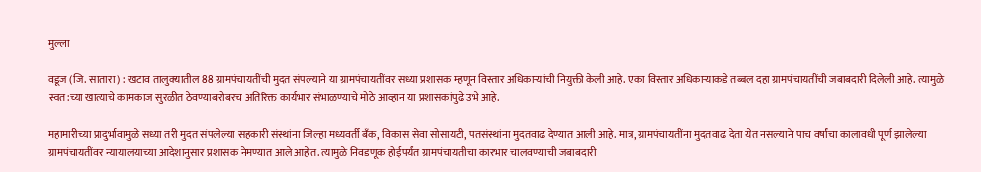मुल्ला

वडूज (जि. सातारा) : खटाव तालुक्‍यातील 88 ग्रामपंचायतींची मुदत संपल्याने या ग्रामपंचायतींवर सध्या प्रशासक म्हणून विस्तार अधिकाऱ्यांची नियुक्ती केली आहे. एका विस्तार अधिकाऱ्याकडे तब्बल दहा ग्रामपंचायतींची जबाबदारी दिलेली आहे. त्यामुळे स्वत:च्या खात्याचे कामकाज सुरळीत ठेवण्याबरोबरच अतिरिक्त कार्यभार संभाळण्याचे मोठे आव्हान या प्रशासकांपुढे उभे आहे.

महामारीच्या प्रादुर्भावामुळे सध्या तरी मुदत संपलेल्या सहकारी संस्थांना जिल्हा मध्यवर्ती बॅंक, विकास सेवा सोसायटी, पतसंस्थांना मुदतवाढ देण्यात आली आहे. मात्र, ग्रामपंचायतींना मुदतवाढ देता येत नसल्याने पाच वर्षांचा कालावधी पूर्ण झालेल्या ग्रामपंचायतींवर न्यायालयाच्या आदेशानुसार प्रशासक नेमण्यात आले आहेत. त्यामुळे निवडणूक होईपर्यंत ग्रामपंचायतीचा कारभार चालवण्याची जबाबदारी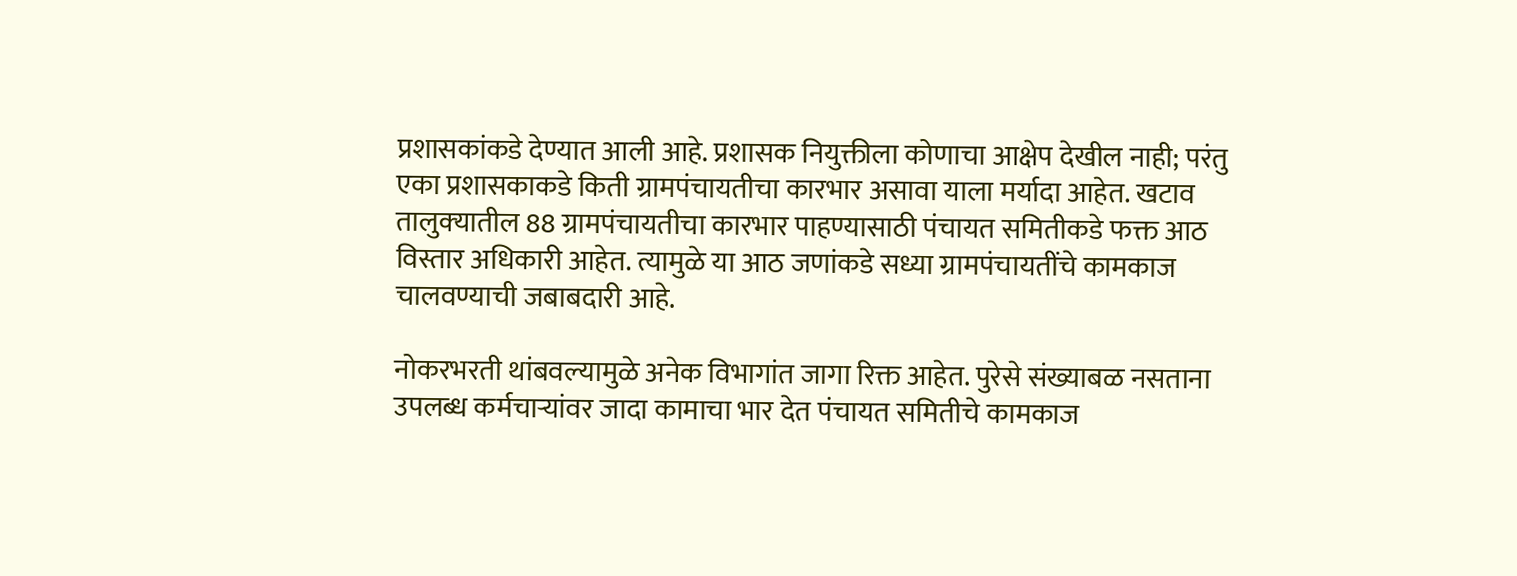प्रशासकांकडे देण्यात आली आहे. प्रशासक नियुक्तीला कोणाचा आक्षेप देखील नाही; परंतु एका प्रशासकाकडे किती ग्रामपंचायतीचा कारभार असावा याला मर्यादा आहेत. खटाव तालुक्‍यातील 88 ग्रामपंचायतीचा कारभार पाहण्यासाठी पंचायत समितीकडे फक्त आठ विस्तार अधिकारी आहेत. त्यामुळे या आठ जणांकडे सध्या ग्रामपंचायतींचे कामकाज चालवण्याची जबाबदारी आहे.

नोकरभरती थांबवल्यामुळे अनेक विभागांत जागा रिक्त आहेत. पुरेसे संख्याबळ नसताना उपलब्ध कर्मचाऱ्यांवर जादा कामाचा भार देत पंचायत समितीचे कामकाज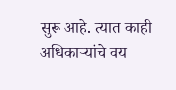सुरू आहे. त्यात काही अधिकाऱ्यांचे वय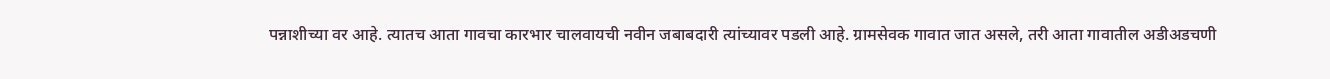पन्नाशीच्या वर आहे. त्यातच आता गावचा कारभार चालवायची नवीन जबाबदारी त्यांच्यावर पडली आहे. ग्रामसेवक गावात जात असले, तरी आता गावातील अडीअडचणी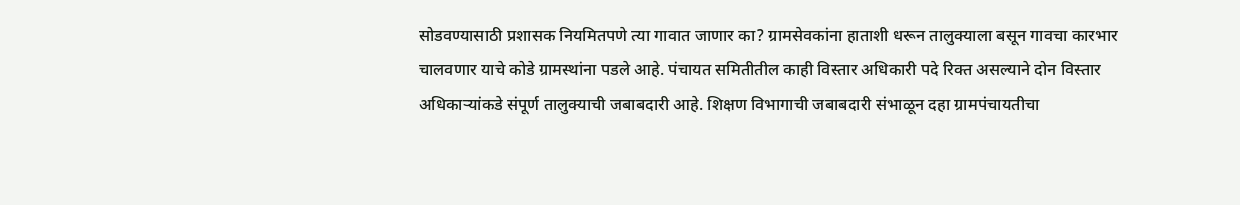सोडवण्यासाठी प्रशासक नियमितपणे त्या गावात जाणार का? ग्रामसेवकांना हाताशी धरून तालुक्‍याला बसून गावचा कारभार चालवणार याचे कोडे ग्रामस्थांना पडले आहे. पंचायत समितीतील काही विस्तार अधिकारी पदे रिक्त असल्याने दोन विस्तार अधिकाऱ्यांकडे संपूर्ण तालुक्‍याची जबाबदारी आहे. शिक्षण विभागाची जबाबदारी संभाळून दहा ग्रामपंचायतीचा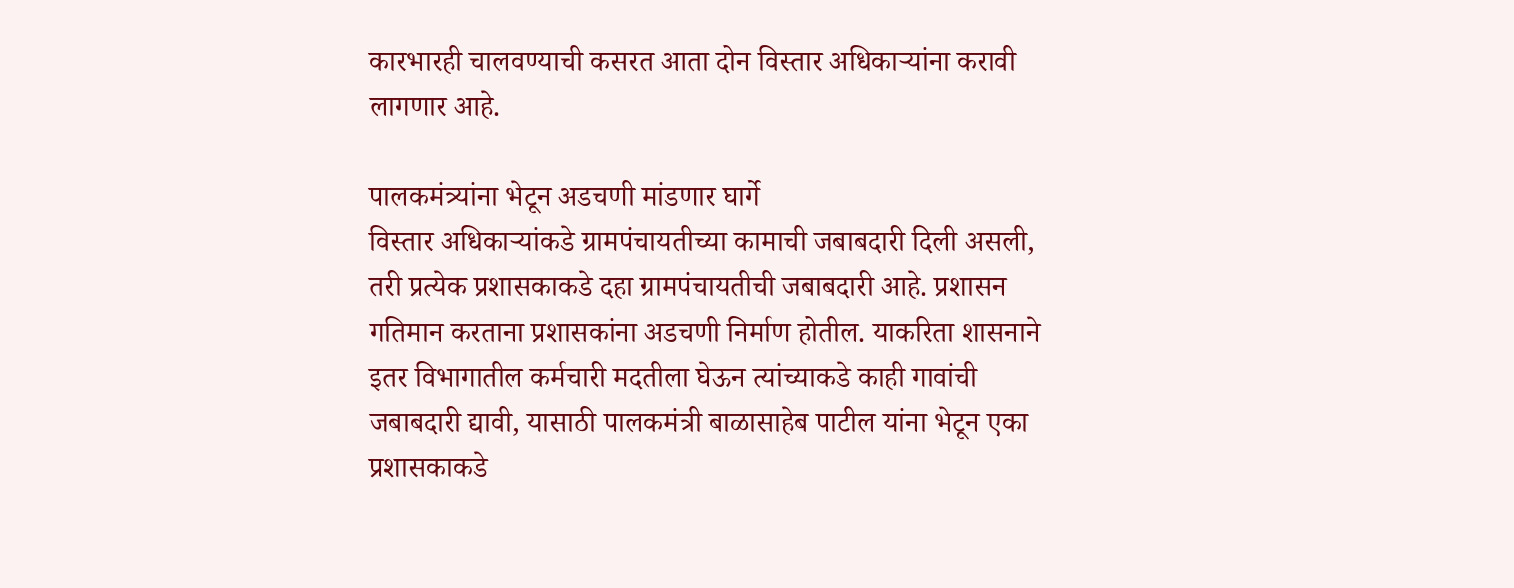कारभारही चालवण्याची कसरत आता दोन विस्तार अधिकाऱ्यांना करावी लागणार आहे.

पालकमंत्र्यांना भेटून अडचणी मांडणार घार्गे
विस्तार अधिकाऱ्यांकडे ग्रामपंचायतीच्या कामाची जबाबदारी दिली असली, तरी प्रत्येक प्रशासकाकडे दहा ग्रामपंचायतीची जबाबदारी आहे. प्रशासन गतिमान करताना प्रशासकांना अडचणी निर्माण होतील. याकरिता शासनाने इतर विभागातील कर्मचारी मदतीला घेऊन त्यांच्याकडे काही गावांची जबाबदारी द्यावी, यासाठी पालकमंत्री बाळासाहेब पाटील यांना भेटून एका प्रशासकाकडे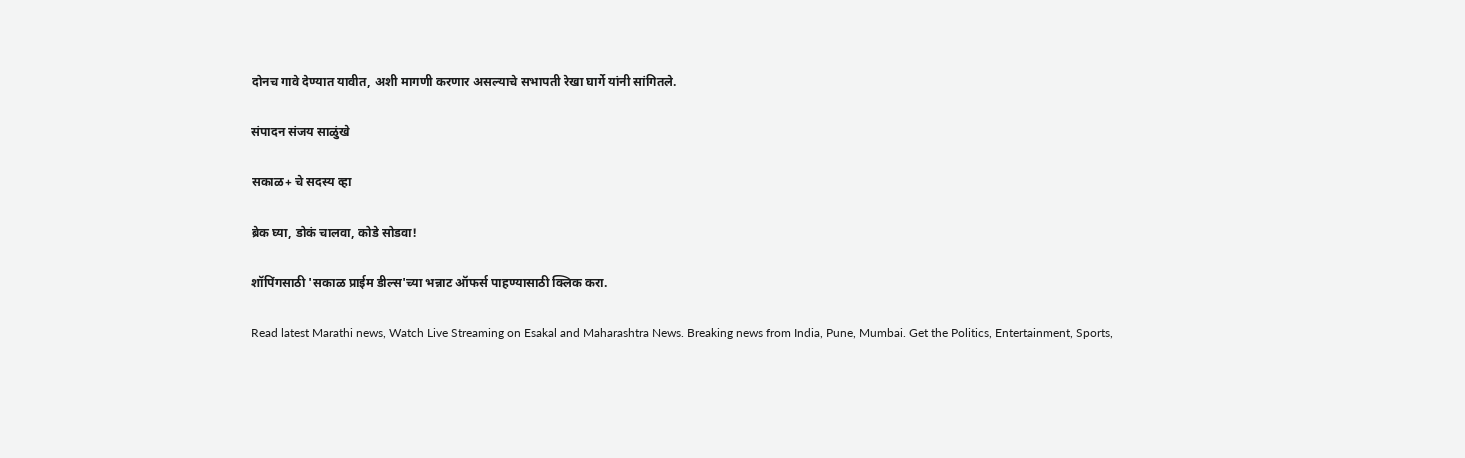दोनच गावे देण्यात यावीत, अशी मागणी करणार असल्याचे सभापती रेखा घार्गे यांनी सांगितले.

संपादन संजय साळुंखे

सकाळ+ चे सदस्य व्हा

ब्रेक घ्या, डोकं चालवा, कोडे सोडवा!

शॉपिंगसाठी 'सकाळ प्राईम डील्स'च्या भन्नाट ऑफर्स पाहण्यासाठी क्लिक करा.

Read latest Marathi news, Watch Live Streaming on Esakal and Maharashtra News. Breaking news from India, Pune, Mumbai. Get the Politics, Entertainment, Sports,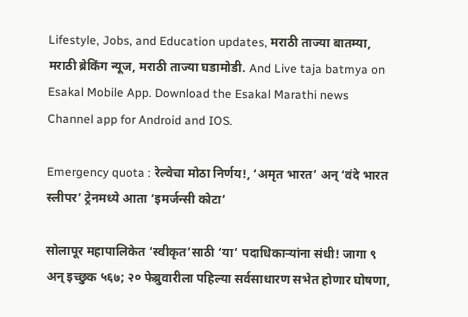Lifestyle, Jobs, and Education updates, मराठी ताज्या बातम्या, मराठी ब्रेकिंग न्यूज, मराठी ताज्या घडामोडी. And Live taja batmya on Esakal Mobile App. Download the Esakal Marathi news Channel app for Android and IOS.

Emergency quota : रेल्वेचा मोठा निर्णय!, ‘अमृत भारत’ अन् ‘वंदे भारत स्लीपर’ ट्रेनमध्ये आता ‘इमर्जन्सी कोटा‘

सोलापूर महापालिकेत ‘स्वीकृत’साठी ‘या’ पदाधिकाऱ्यांना संधी! जागा ९ अन्‌ इच्छुक ५६७; २० फेब्रुवारीला पहिल्या सर्वसाधारण सभेत होणार घोषणा,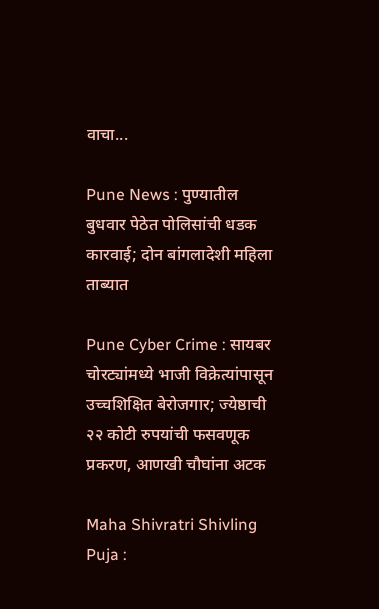वाचा...

Pune News : पुण्यातील बुधवार पेठेत पोलिसांची धडक कारवाई; दोन बांगलादेशी महिला ताब्यात

Pune Cyber Crime : सायबर चोरट्यांमध्ये भाजी विक्रेत्यांपासून उच्चशिक्षित बेरोजगार; ज्येष्ठाची २२ कोटी रुपयांची फसवणूक प्रकरण, आणखी चौघांना अटक

Maha Shivratri Shivling Puja :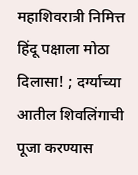महाशिवरात्री निमित्त हिंदू पक्षाला मोठा दिलासा! ; दर्ग्याच्या आतील शिवलिंगाची पूजा करण्यास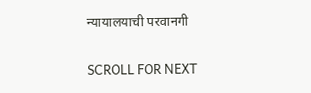न्यायालयाची परवानगी

SCROLL FOR NEXT